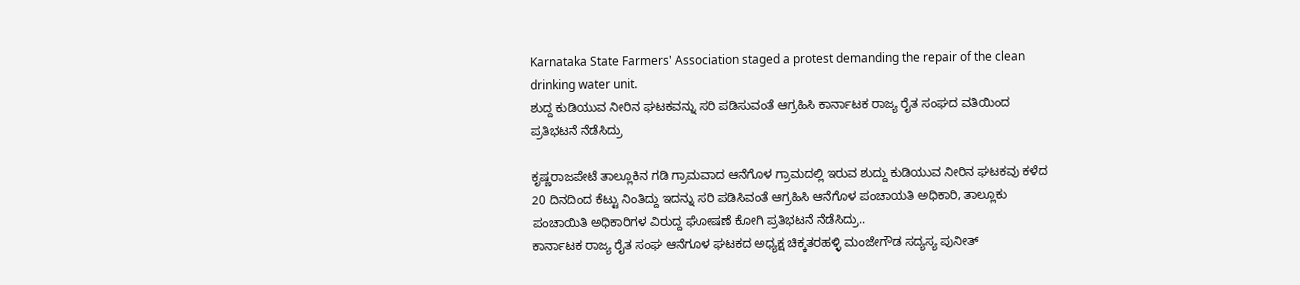Karnataka State Farmers' Association staged a protest demanding the repair of the clean drinking water unit.
ಶುದ್ದ ಕುಡಿಯುವ ನೀರಿನ ಘಟಕವನ್ನು ಸರಿ ಪಡಿಸುವಂತೆ ಆಗ್ರಹಿಸಿ ಕಾರ್ನಾಟಕ ರಾಜ್ಯ ರೈತ ಸಂಘದ ವತಿಯಿಂದ ಪ್ರತಿಭಟನೆ ನೆಡೆಸಿದ್ರು

ಕೃಷ್ಣರಾಜಪೇಟೆ ತಾಲ್ಲೂಕಿನ ಗಡಿ ಗ್ರಾಮವಾದ ಆನೆಗೊಳ ಗ್ರಾಮದಲ್ಲಿ ಇರುವ ಶುದ್ದು ಕುಡಿಯುವ ನೀರಿನ ಘಟಕವು ಕಳೆದ 20 ದಿನದಿಂದ ಕೆಟ್ಟು ನಿಂತಿದ್ದು ಇದನ್ನು ಸರಿ ಪಡಿಸಿವಂತೆ ಆಗ್ರಹಿಸಿ ಆನೆಗೊಳ ಪಂಚಾಯತಿ ಅಧಿಕಾರಿ, ತಾಲ್ಲೂಕು ಪಂಚಾಯಿತಿ ಅಧಿಕಾರಿಗಳ ವಿರುದ್ದ ಘೋಷಣೆ ಕೋಗಿ ಪ್ರತಿಭಟನೆ ನೆಡೆಸಿದ್ರು..
ಕಾರ್ನಾಟಕ ರಾಜ್ಯ ರೈತ ಸಂಘ ಆನೆಗೂಳ ಘಟಕದ ಅಧ್ಯಕ್ಷ ಚಿಕ್ಕತರಹಳ್ಳಿ ಮಂಜೇಗೌಡ ಸದ್ಯಸ್ಯ ಪುನೀತ್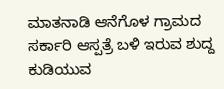ಮಾತನಾಡಿ ಆನೆಗೊಳ ಗ್ರಾಮದ ಸರ್ಕಾರಿ ಆಸ್ಪತ್ರೆ ಬಳಿ ಇರುವ ಶುದ್ದ ಕುಡಿಯುವ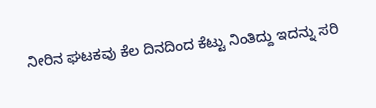ನೀರಿನ ಘಟಕವು ಕೆಲ ದಿನದಿಂದ ಕೆಟ್ಟು ನಿಂತಿದ್ದು ಇದನ್ನು ಸರಿ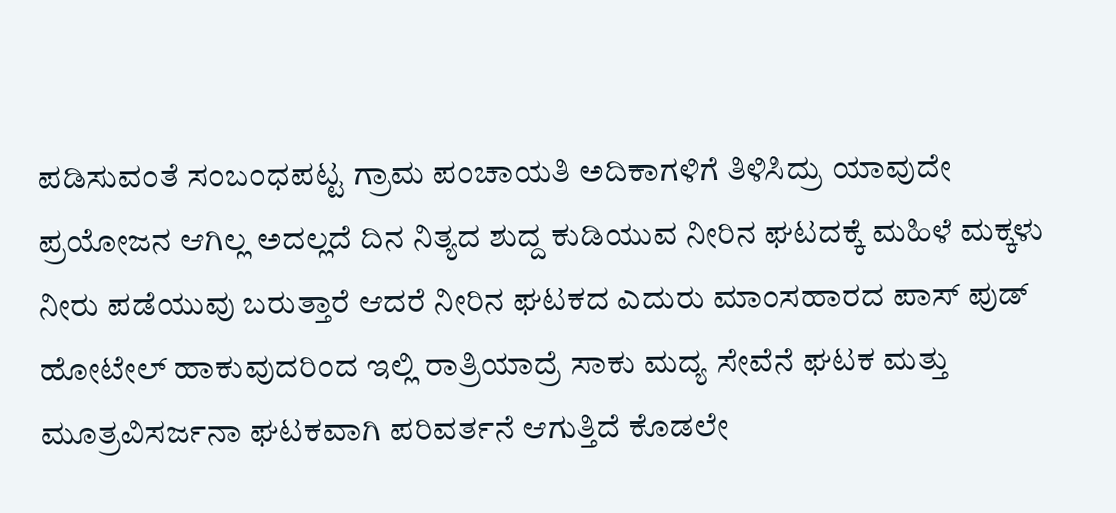ಪಡಿಸುವಂತೆ ಸಂಬಂಧಪಟ್ಟ ಗ್ರಾಮ ಪಂಚಾಯತಿ ಅದಿಕಾಗಳಿಗೆ ತಿಳಿಸಿದ್ರು ಯಾವುದೇ ಪ್ರಯೋಜನ ಆಗಿಲ್ಲ ಅದಲ್ಲದೆ ದಿನ ನಿತ್ಯದ ಶುದ್ದ ಕುಡಿಯುವ ನೀರಿನ ಘಟದಕ್ಕೆ ಮಹಿಳೆ ಮಕ್ಕಳು ನೀರು ಪಡೆಯುವು ಬರುತ್ತಾರೆ ಆದರೆ ನೀರಿನ ಘಟಕದ ಎದುರು ಮಾಂಸಹಾರದ ಪಾಸ್ ಪುಡ್ ಹೋಟೇಲ್ ಹಾಕುವುದರಿಂದ ಇಲ್ಲಿ ರಾತ್ರಿಯಾದ್ರೆ ಸಾಕು ಮದ್ಯ ಸೇವೆನೆ ಘಟಕ ಮತ್ತು ಮೂತ್ರವಿಸರ್ಜನಾ ಘಟಕವಾಗಿ ಪರಿವರ್ತನೆ ಆಗುತ್ತಿದೆ ಕೊಡಲೇ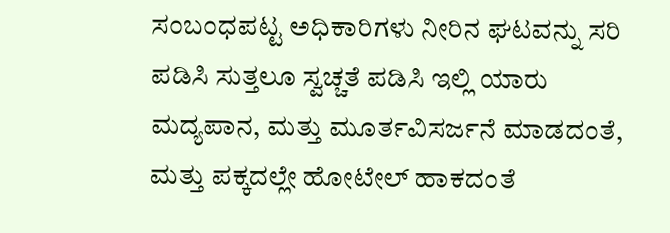ಸಂಬಂಧಪಟ್ಟ ಅಧಿಕಾರಿಗಳು ನೀರಿನ ಘಟವನ್ನು ಸರಿ ಪಡಿಸಿ ಸುತ್ತಲೂ ಸ್ವಚ್ಚತೆ ಪಡಿಸಿ ಇಲ್ಲಿ ಯಾರು ಮದ್ಯಪಾನ, ಮತ್ತು ಮೂರ್ತವಿಸರ್ಜನೆ ಮಾಡದಂತೆ, ಮತ್ತು ಪಕ್ಕದಲ್ಲೇ ಹೋಟೇಲ್ ಹಾಕದಂತೆ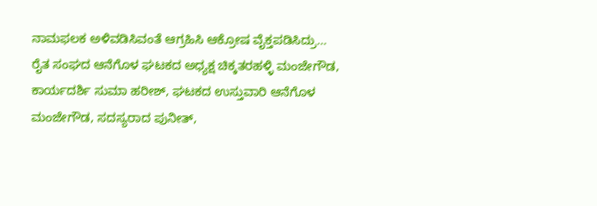ನಾಮಫಲಕ ಅಳಿವಡಿಸಿವಂತೆ ಆಗ್ರಹಿಸಿ ಆಕ್ರೋಷ ವೈಕ್ತಪಡಿಸಿದ್ರು…
ರೈತ ಸಂಘದ ಆನೆಗೊಳ ಘಟಕದ ಅಧ್ಯಕ್ಷ ಚಿಕ್ಕತರಹಳ್ಳಿ ಮಂಜೇಗೌಡ, ಕಾರ್ಯದರ್ಶಿ ಸುಮಾ ಹರೀಶ್, ಘಟಕದ ಉಸ್ತುವಾರಿ ಆನೆಗೊಳ ಮಂಜೇಗೌಡ, ಸದಸ್ಯರಾದ ಪುನೀತ್,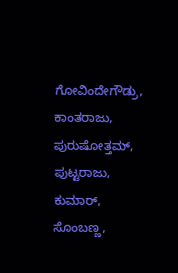ಗೋವಿಂದೇಗೌಡ್ರು, ಕಾಂತರಾಜು, ಪುರುಷೋತ್ತಮ್, ಪುಟ್ಟರಾಜು, ಕುಮಾರ್, ಸೊಂಬಣ್ಣ,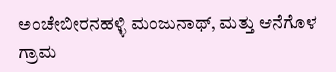ಅಂಚೇಬೀರನಹಳ್ಳಿ ಮಂಜುನಾಥ್, ಮತ್ತು ಆನೆಗೊಳ ಗ್ರಾಮ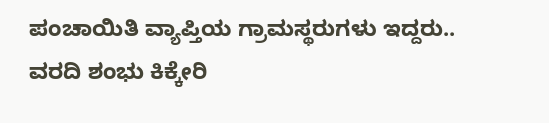ಪಂಚಾಯಿತಿ ವ್ಯಾಪ್ತಿಯ ಗ್ರಾಮಸ್ಥರುಗಳು ಇದ್ದರು..
ವರದಿ ಶಂಭು ಕಿಕ್ಕೇರಿ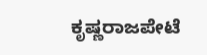ಕೃಷ್ಣರಾಜಪೇಟೆ